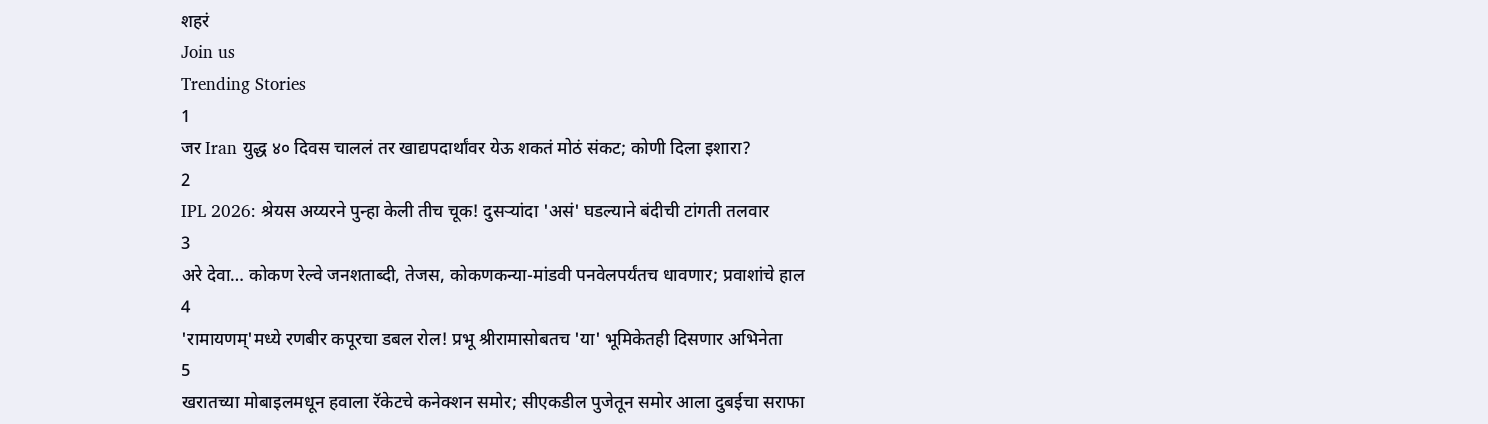शहरं
Join us
Trending Stories
1
जर Iran युद्ध ४० दिवस चाललं तर खाद्यपदार्थांवर येऊ शकतं मोठं संकट; कोणी दिला इशारा?
2
IPL 2026: श्रेयस अय्यरने पुन्हा केली तीच चूक! दुसऱ्यांदा 'असं' घडल्याने बंदीची टांगती तलवार
3
अरे देवा… कोकण रेल्वे जनशताब्दी, तेजस, कोकणकन्या-मांडवी पनवेलपर्यंतच धावणार; प्रवाशांचे हाल
4
'रामायणम्'मध्ये रणबीर कपूरचा डबल रोल! प्रभू श्रीरामासोबतच 'या' भूमिकेतही दिसणार अभिनेता
5
खरातच्या मोबाइलमधून हवाला रॅकेटचे कनेक्शन समोर; सीएकडील पुजेतून समोर आला दुबईचा सराफा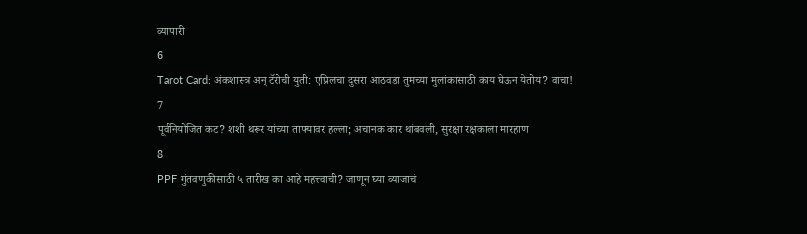व्यापारी
6
Tarot Card: अंकशास्त्र अन् टॅरोची युती: एप्रिलचा दुसरा आठवडा तुमच्या मुलांकासाठी काय घेऊन येतोय? वाचा!
7
पूर्वनियोजित कट? शशी थरूर यांच्या ताफ्यावर हल्ला; अचानक कार थांबवली, सुरक्षा रक्षकाला मारहाण
8
PPF गुंतवणुकीसाठी ५ तारीख का आहे महत्त्वाची? जाणून घ्या व्याजाचं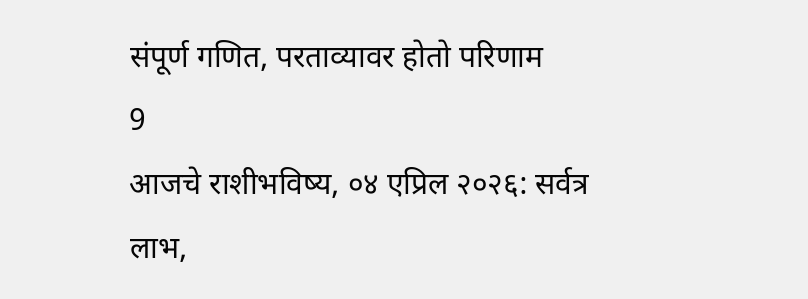संपूर्ण गणित, परताव्यावर होतो परिणाम
9
आजचे राशीभविष्य, ०४ एप्रिल २०२६: सर्वत्र लाभ,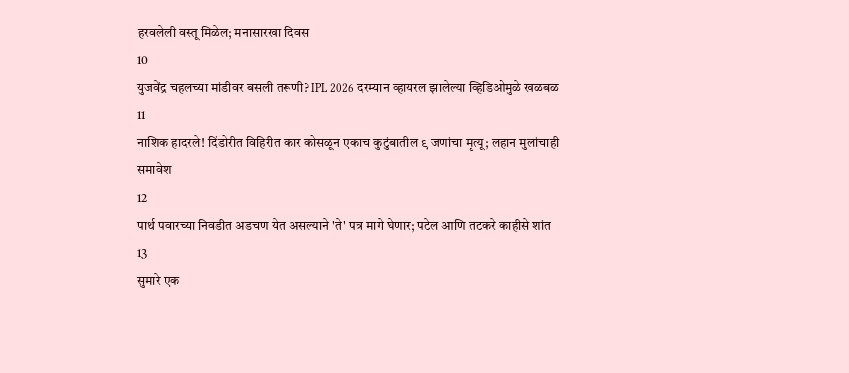हरवलेली वस्तू मिळेल; मनासारखा दिवस
10
युजवेंद्र चहलच्या मांडीवर बसली तरूणी? IPL 2026 दरम्यान व्हायरल झालेल्या व्हिडिओमुळे खळबळ
11
नाशिक हादरले! दिंडोरीत विहिरीत कार कोसळून एकाच कुटुंबातील ९ जणांचा मृत्यू; लहान मुलांचाही समावेश
12
पार्थ पवारच्या निवडीत अडचण येत असल्याने 'ते' पत्र मागे घेणार; पटेल आणि तटकरे काहीसे शांत
13
सुमारे एक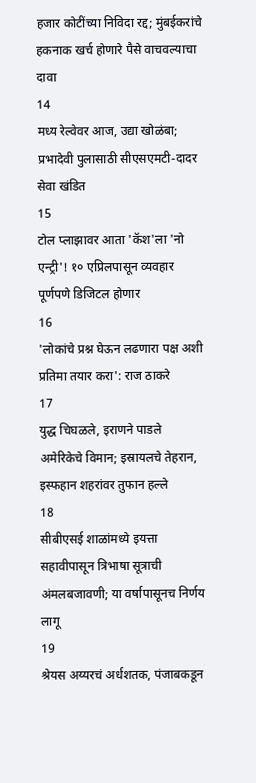हजार कोटींच्या निविदा रद्द; मुंबईकरांचे हकनाक खर्च होणारे पैसे वाचवल्याचा दावा
14
मध्य रेल्वेवर आज, उद्या खोळंबा; प्रभादेवी पुलासाठी सीएसएमटी-दादर सेवा खंडित
15
टोल प्लाझावर आता 'कॅश'ला 'नो एन्ट्री'! १० एप्रिलपासून व्यवहार पूर्णपणे डिजिटल होणार
16
'लोकांचे प्रश्न घेऊन लढणारा पक्ष अशी प्रतिमा तयार करा': राज ठाकरे
17
युद्ध चिघळले, इराणने पाडले अमेरिकेचे विमान; इस्रायलचे तेहरान, इस्फहान शहरांवर तुफान हल्ले
18
सीबीएसई शाळांमध्ये इयत्ता सहावीपासून त्रिभाषा सूत्राची अंमलबजावणी; या वर्षापासूनच निर्णय लागू
19
श्रेयस अय्यरचं अर्धशतक, पंजाबकडून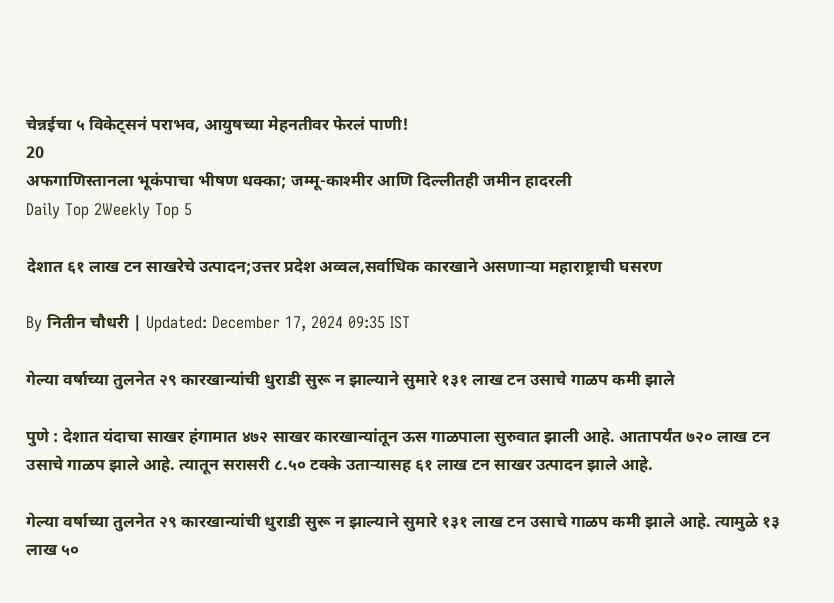चेन्नईचा ५ विकेट्सनं पराभव, आयुषच्या मेहनतीवर फेरलं पाणी!
20
अफगाणिस्तानला भूकंपाचा भीषण धक्का; जम्मू-काश्मीर आणि दिल्लीतही जमीन हादरली
Daily Top 2Weekly Top 5

देशात ६१ लाख टन साखरेचे उत्पादन;उत्तर प्रदेश अव्वल,सर्वाधिक कारखाने असणाऱ्या महाराष्ट्राची घसरण

By नितीन चौधरी | Updated: December 17, 2024 09:35 IST

गेल्या वर्षाच्या तुलनेत २९ कारखान्यांची धुराडी सुरू न झाल्याने सुमारे १३१ लाख टन उसाचे गाळप कमी झाले

पुणे : देशात यंदाचा साखर हंगामात ४७२ साखर कारखान्यांतून ऊस गाळपाला सुरुवात झाली आहे. आतापर्यंत ७२० लाख टन उसाचे गाळप झाले आहे. त्यातून सरासरी ८.५० टक्के उताऱ्यासह ६१ लाख टन साखर उत्पादन झाले आहे.

गेल्या वर्षाच्या तुलनेत २९ कारखान्यांची धुराडी सुरू न झाल्याने सुमारे १३१ लाख टन उसाचे गाळप कमी झाले आहे. त्यामुळे १३ लाख ५०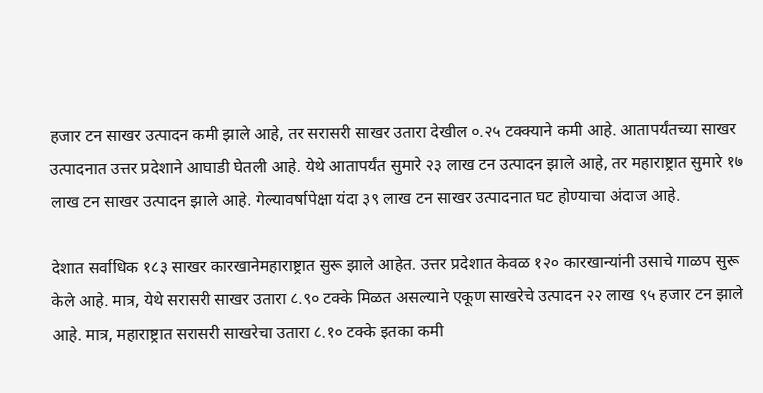हजार टन साखर उत्पादन कमी झाले आहे, तर सरासरी साखर उतारा देखील ०.२५ टक्क्याने कमी आहे. आतापर्यंतच्या साखर उत्पादनात उत्तर प्रदेशाने आघाडी घेतली आहे. येथे आतापर्यंत सुमारे २३ लाख टन उत्पादन झाले आहे, तर महाराष्ट्रात सुमारे १७ लाख टन साखर उत्पादन झाले आहे. गेल्यावर्षापेक्षा यंदा ३९ लाख टन साखर उत्पादनात घट होण्याचा अंदाज आहे.

देशात सर्वाधिक १८३ साखर कारखानेमहाराष्ट्रात सुरू झाले आहेत. उत्तर प्रदेशात केवळ १२० कारखान्यांनी उसाचे गाळप सुरू केले आहे. मात्र, येथे सरासरी साखर उतारा ८.९० टक्के मिळत असल्याने एकूण साखरेचे उत्पादन २२ लाख ९५ हजार टन झाले आहे. मात्र, महाराष्ट्रात सरासरी साखरेचा उतारा ८.१० टक्के इतका कमी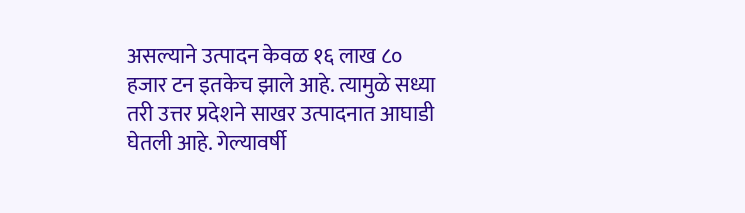असल्याने उत्पादन केवळ १६ लाख ८० हजार टन इतकेच झाले आहे. त्यामुळे सध्या तरी उत्तर प्रदेशने साखर उत्पादनात आघाडी घेतली आहे. गेल्यावर्षी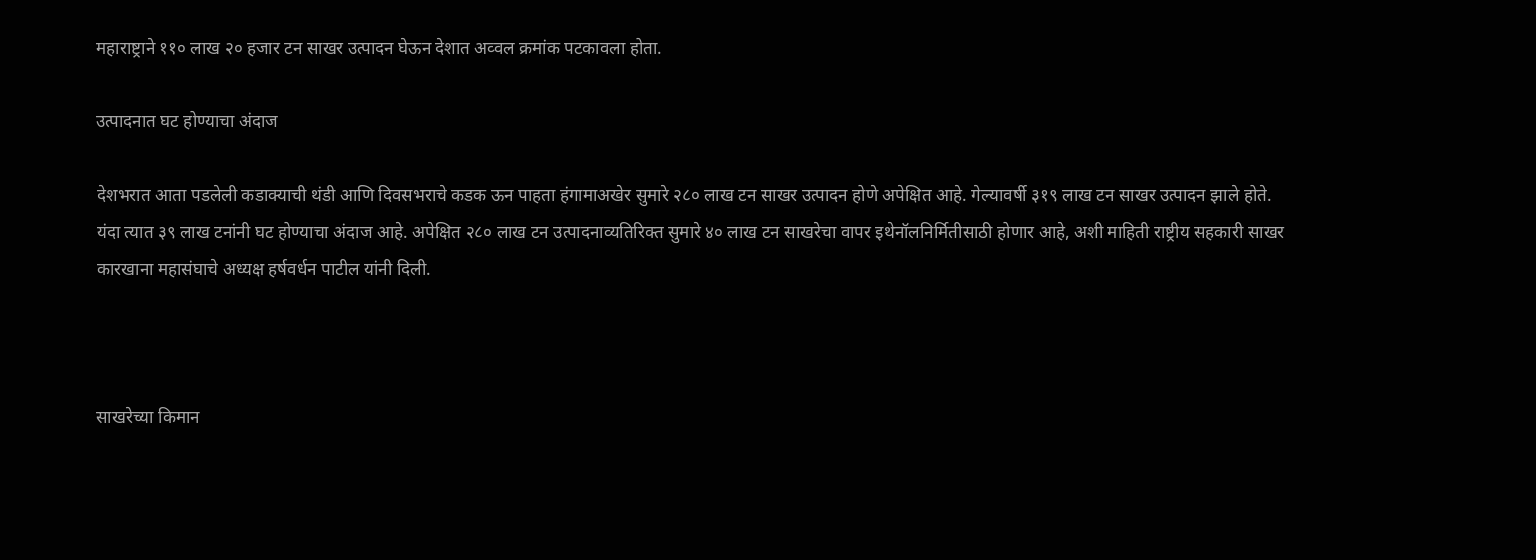महाराष्ट्राने ११० लाख २० हजार टन साखर उत्पादन घेऊन देशात अव्वल क्रमांक पटकावला होता.

उत्पादनात घट होण्याचा अंदाज

देशभरात आता पडलेली कडाक्याची थंडी आणि दिवसभराचे कडक ऊन पाहता हंगामाअखेर सुमारे २८० लाख टन साखर उत्पादन होणे अपेक्षित आहे. गेल्यावर्षी ३१९ लाख टन साखर उत्पादन झाले होते. यंदा त्यात ३९ लाख टनांनी घट होण्याचा अंदाज आहे. अपेक्षित २८० लाख टन उत्पादनाव्यतिरिक्त सुमारे ४० लाख टन साखरेचा वापर इथेनॉलनिर्मितीसाठी होणार आहे, अशी माहिती राष्ट्रीय सहकारी साखर कारखाना महासंघाचे अध्यक्ष हर्षवर्धन पाटील यांनी दिली.



साखरेच्या किमान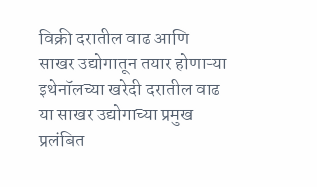विक्री दरातील वाढ आणि साखर उद्योगातून तयार होणाऱ्या इथेनॉलच्या खरेदी दरातील वाढ या साखर उद्योगाच्या प्रमुख प्रलंबित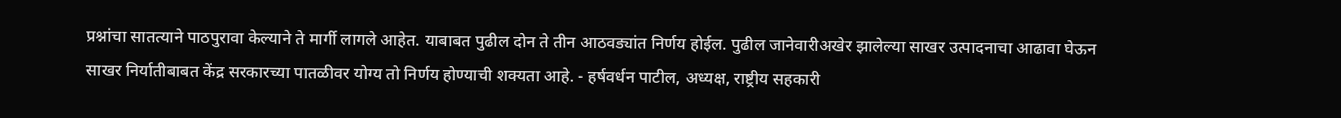प्रश्नांचा सातत्याने पाठपुरावा केल्याने ते मार्गी लागले आहेत. याबाबत पुढील दोन ते तीन आठवड्यांत निर्णय होईल. पुढील जानेवारीअखेर झालेल्या साखर उत्पादनाचा आढावा घेऊन साखर निर्यातीबाबत केंद्र सरकारच्या पातळीवर योग्य तो निर्णय होण्याची शक्यता आहे. - हर्षवर्धन पाटील, अध्यक्ष, राष्ट्रीय सहकारी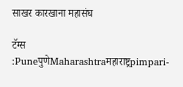साखर कारखाना महासंघ

टॅग्स :PuneपुणेMaharashtraमहाराष्ट्रpimpari-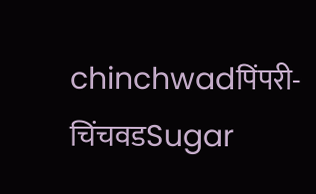chinchwadपिंपरी-चिंचवडSugar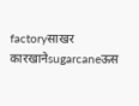factoryसाखर कारखानेsugarcaneऊस